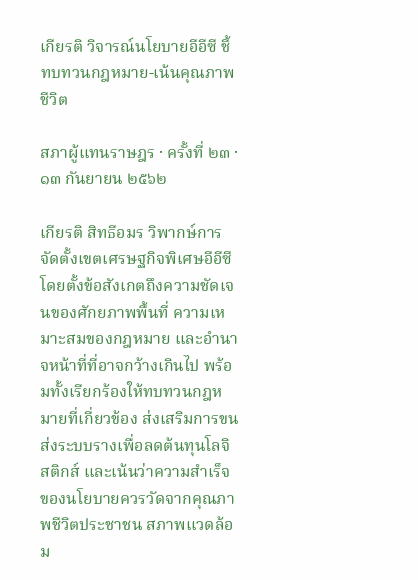เกียรติ วิจารณ์นโยบายอีอีซี ชี้ทบทวนกฎหมาย-เน้นคุณภาพชีวิต

สภาผู้แทนราษฎร · ครั้งที่ ๒๓ · ๑๓ กันยายน ๒๕๖๒

เกียรติ สิทธีอมร วิพากษ์การจัดตั้งเขตเศรษฐกิจพิเศษอีอีซี โดยตั้งข้อสังเกตถึงความชัดเจนของศักยภาพพื้นที่ ความเหมาะสมของกฎหมาย และอำนาจหน้าที่ที่อาจกว้างเกินไป พร้อมทั้งเรียกร้องให้ทบทวนกฎหมายที่เกี่ยวข้อง ส่งเสริมการขนส่งระบบรางเพื่อลดต้นทุนโลจิสติกส์ และเน้นว่าความสำเร็จของนโยบายควรวัดจากคุณภาพชีวิตประชาชน สภาพแวดล้อม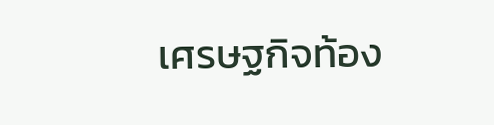เศรษฐกิจท้อง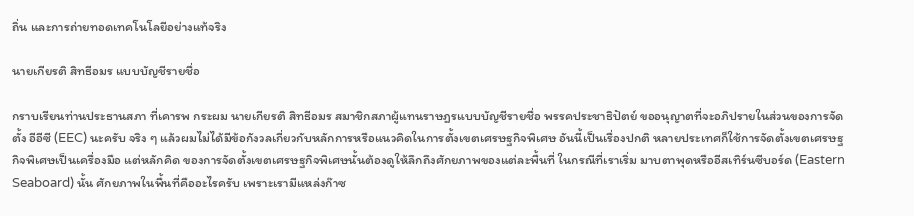ถิ่น และการถ่ายทอดเทคโนโลยีอย่างแท้จริง

นายเกียรติ สิทธีอมร แบบบัญชีรายชื่อ

กราบเรียนท่านประธานสภา ที่เคารพ กระผม นายเกียรติ สิทธีอมร สมาชิกสภาผู้แทนราษฎรแบบบัญชีรายชื่อ พรรคประชาธิปัตย์ ขออนุญาตที่จะอภิปรายในส่วนของการจัดตั้ง อีอีซี (EEC) นะครับ จริง ๆ แล้วผมไม่ได้มีข้อกังวลเกี่ยวกับหลักการหรือแนวคิดในการตั้งเขตเศรษฐกิจพิเศษ อันนี้เป็นเรื่องปกติ หลายประเทศก็ใช้การจัดตั้งเขตเศรษฐกิจพิเศษเป็นเครื่องมือ แต่หลักคิด ของการจัดตั้งเขตเศรษฐกิจพิเศษนั้นต้องดูให้ลึกถึงศักยภาพของแต่ละพื้นที่ ในกรณีที่เราเริ่ม มาบตาพุดหรืออีสเทิร์นซีบอร์ด (Eastern Seaboard) นั้น ศักยภาพในพื้นที่คืออะไรครับ เพราะเรามีแหล่งก๊าซ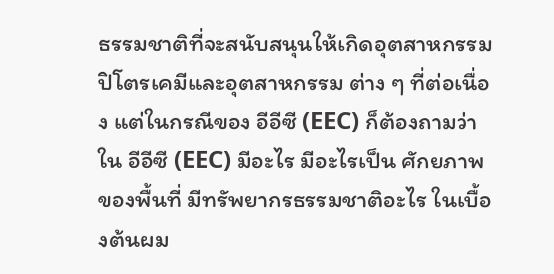ธรรมชาติที่จะสนับสนุนให้เกิดอุตสาหกรรมปิโตรเคมีและอุตสาหกรรม ต่าง ๆ ที่ต่อเนื่อง แต่ในกรณีของ อีอีซี (EEC) ก็ต้องถามว่าใน อีอีซี (EEC) มีอะไร มีอะไรเป็น ศักยภาพของพื้นที่ มีทรัพยากรธรรมชาติอะไร ในเบื้องต้นผม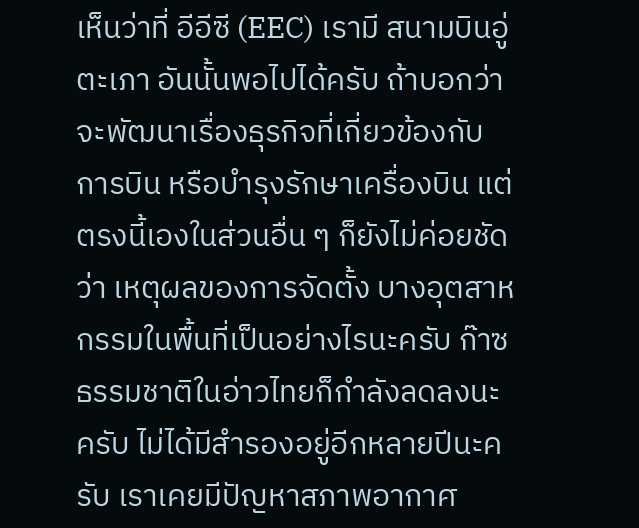เห็นว่าที่ อีอีซี (EEC) เรามี สนามบินอู่ตะเภา อันนั้นพอไปได้ครับ ถ้าบอกว่าจะพัฒนาเรื่องธุรกิจที่เกี่ยวข้องกับการบิน หรือบำรุงรักษาเครื่องบิน แต่ตรงนี้เองในส่วนอื่น ๆ ก็ยังไม่ค่อยชัดว่า เหตุผลของการจัดตั้ง บางอุตสาหกรรมในพื้นที่เป็นอย่างไรนะครับ ก๊าซธรรมชาติในอ่าวไทยก็กำลังลดลงนะครับ ไม่ได้มีสำรองอยู่อีกหลายปีนะครับ เราเคยมีปัญหาสภาพอากาศ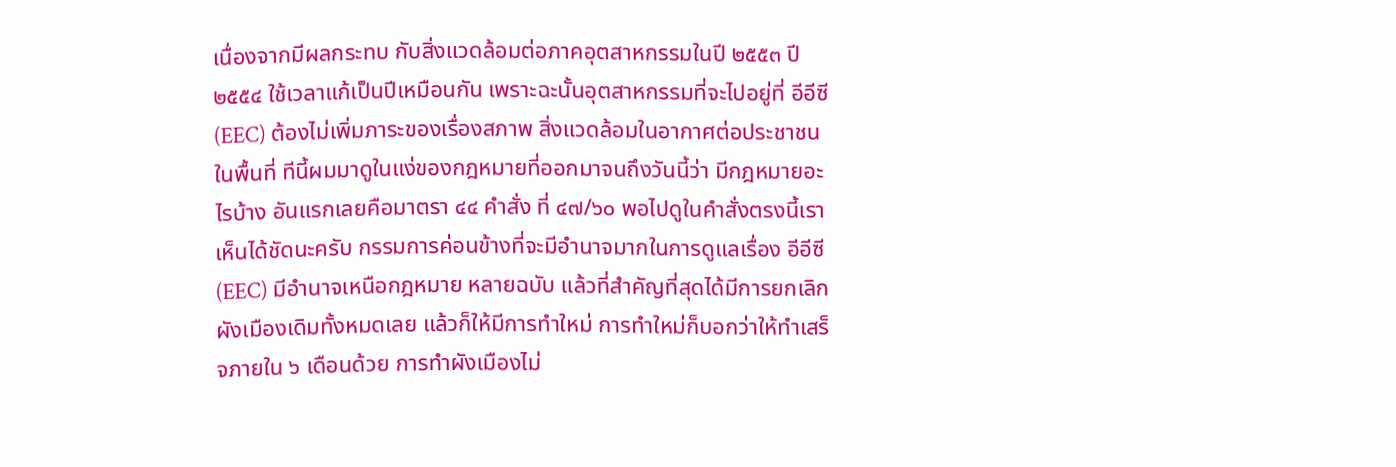เนื่องจากมีผลกระทบ กับสิ่งแวดล้อมต่อภาคอุตสาหกรรมในปี ๒๕๕๓ ปี ๒๕๕๔ ใช้เวลาแก้เป็นปีเหมือนกัน เพราะฉะนั้นอุตสาหกรรมที่จะไปอยู่ที่ อีอีซี (EEC) ต้องไม่เพิ่มภาระของเรื่องสภาพ สิ่งแวดล้อมในอากาศต่อประชาชนในพื้นที่ ทีนี้ผมมาดูในแง่ของกฎหมายที่ออกมาจนถึงวันนี้ว่า มีกฎหมายอะไรบ้าง อันแรกเลยคือมาตรา ๔๔ คำสั่ง ที่ ๔๗/๖๐ พอไปดูในคำสั่งตรงนี้เราเห็นได้ชัดนะครับ กรรมการค่อนข้างที่จะมีอำนาจมากในการดูแลเรื่อง อีอีซี (EEC) มีอำนาจเหนือกฎหมาย หลายฉบับ แล้วที่สำคัญที่สุดได้มีการยกเลิกผังเมืองเดิมทั้งหมดเลย แล้วก็ให้มีการทำใหม่ การทำใหม่ก็บอกว่าให้ทำเสร็จภายใน ๖ เดือนด้วย การทำผังเมืองไม่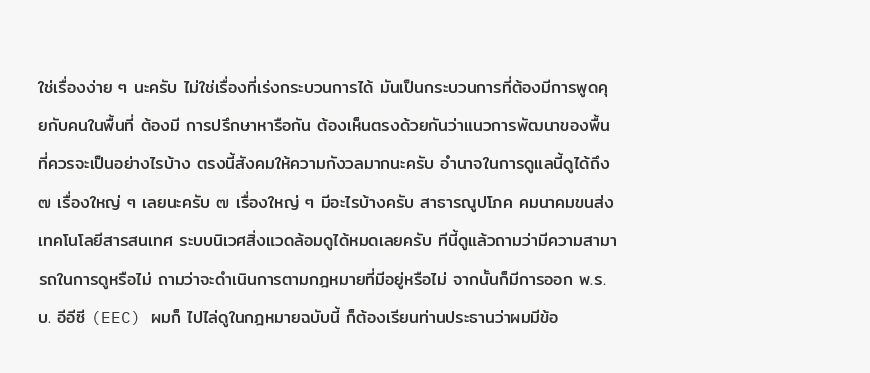ใช่เรื่องง่าย ๆ นะครับ ไม่ใช่เรื่องที่เร่งกระบวนการได้ มันเป็นกระบวนการที่ต้องมีการพูดคุยกับคนในพื้นที่ ต้องมี การปรึกษาหารือกัน ต้องเห็นตรงด้วยกันว่าแนวการพัฒนาของพื้นที่ควรจะเป็นอย่างไรบ้าง ตรงนี้สังคมให้ความกังวลมากนะครับ อำนาจในการดูแลนี้ดูได้ถึง ๗ เรื่องใหญ่ ๆ เลยนะครับ ๗ เรื่องใหญ่ ๆ มีอะไรบ้างครับ สาธารณูปโภค คมนาคมขนส่ง เทคโนโลยีสารสนเทศ ระบบนิเวศสิ่งแวดล้อมดูได้หมดเลยครับ ทีนี้ดูแล้วถามว่ามีความสามารถในการดูหรือไม่ ถามว่าจะดำเนินการตามกฎหมายที่มีอยู่หรือไม่ จากนั้นก็มีการออก พ.ร.บ. อีอีซี (EEC) ผมก็ ไปไล่ดูในกฎหมายฉบับนี้ ก็ต้องเรียนท่านประธานว่าผมมีข้อ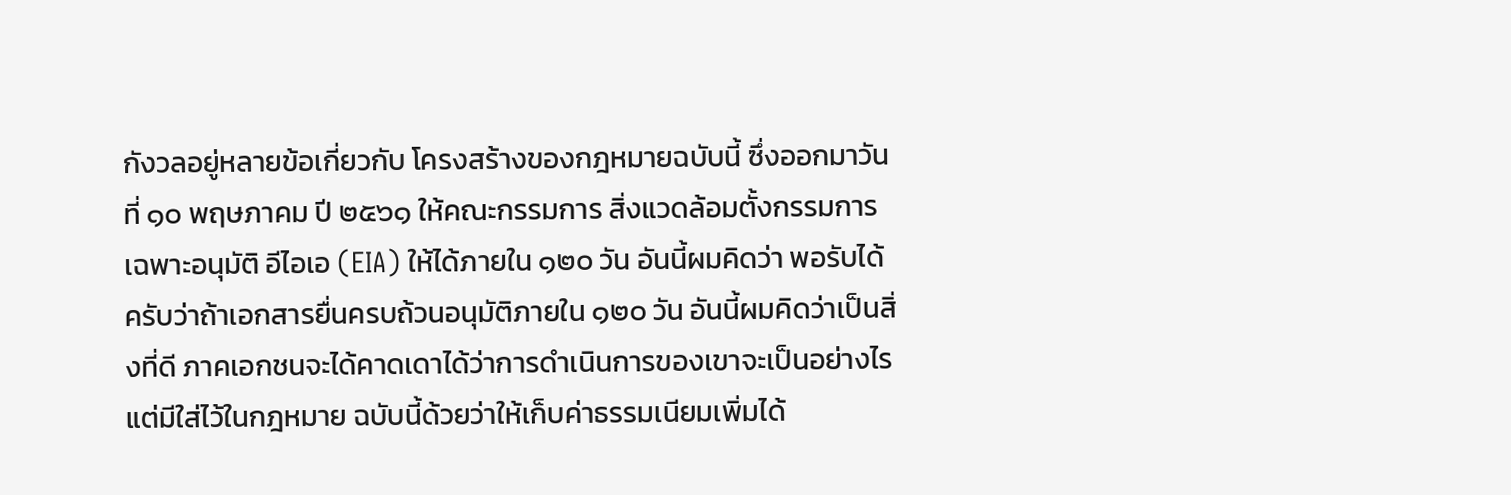กังวลอยู่หลายข้อเกี่ยวกับ โครงสร้างของกฎหมายฉบับนี้ ซึ่งออกมาวันที่ ๑๐ พฤษภาคม ปี ๒๕๖๑ ให้คณะกรรมการ สิ่งแวดล้อมตั้งกรรมการเฉพาะอนุมัติ อีไอเอ (EIA) ให้ได้ภายใน ๑๒๐ วัน อันนี้ผมคิดว่า พอรับได้ครับว่าถ้าเอกสารยื่นครบถ้วนอนุมัติภายใน ๑๒๐ วัน อันนี้ผมคิดว่าเป็นสิ่งที่ดี ภาคเอกชนจะได้คาดเดาได้ว่าการดำเนินการของเขาจะเป็นอย่างไร แต่มีใส่ไว้ในกฎหมาย ฉบับนี้ด้วยว่าให้เก็บค่าธรรมเนียมเพิ่มได้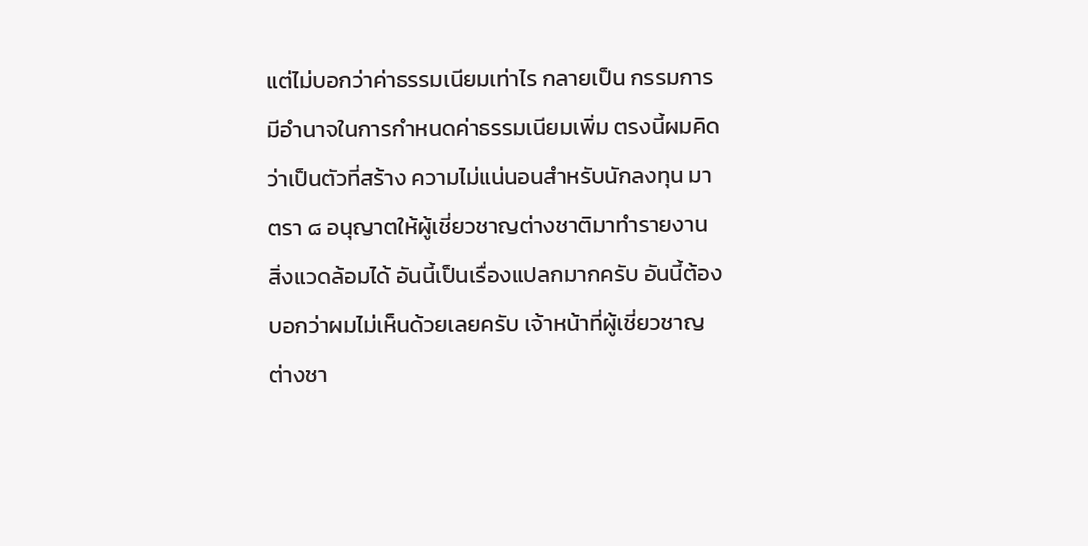แต่ไม่บอกว่าค่าธรรมเนียมเท่าไร กลายเป็น กรรมการมีอำนาจในการกำหนดค่าธรรมเนียมเพิ่ม ตรงนี้ผมคิดว่าเป็นตัวที่สร้าง ความไม่แน่นอนสำหรับนักลงทุน มาตรา ๘ อนุญาตให้ผู้เชี่ยวชาญต่างชาติมาทำรายงาน สิ่งแวดล้อมได้ อันนี้เป็นเรื่องแปลกมากครับ อันนี้ต้องบอกว่าผมไม่เห็นด้วยเลยครับ เจ้าหน้าที่ผู้เชี่ยวชาญต่างชา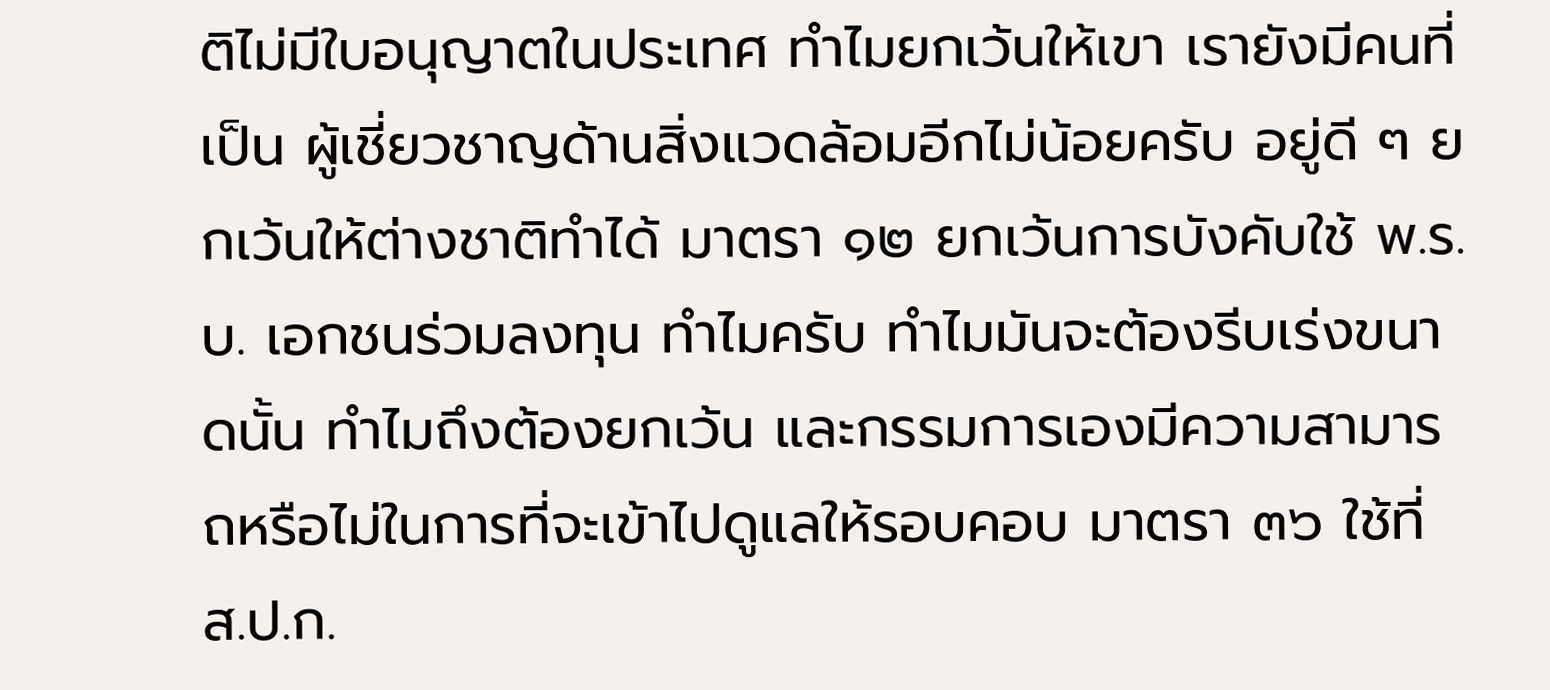ติไม่มีใบอนุญาตในประเทศ ทำไมยกเว้นให้เขา เรายังมีคนที่เป็น ผู้เชี่ยวชาญด้านสิ่งแวดล้อมอีกไม่น้อยครับ อยู่ดี ๆ ยกเว้นให้ต่างชาติทำได้ มาตรา ๑๒ ยกเว้นการบังคับใช้ พ.ร.บ. เอกชนร่วมลงทุน ทำไมครับ ทำไมมันจะต้องรีบเร่งขนาดนั้น ทำไมถึงต้องยกเว้น และกรรมการเองมีความสามารถหรือไม่ในการที่จะเข้าไปดูแลให้รอบคอบ มาตรา ๓๖ ใช้ที่ ส.ป.ก.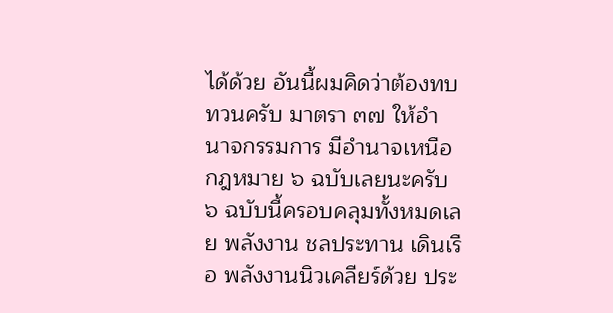ได้ด้วย อันนี้ผมคิดว่าต้องทบทวนครับ มาตรา ๓๗ ให้อำนาจกรรมการ มีอำนาจเหนือกฎหมาย ๖ ฉบับเลยนะครับ ๖ ฉบับนี้ครอบคลุมทั้งหมดเลย พลังงาน ชลประทาน เดินเรือ พลังงานนิวเคลียร์ด้วย ประ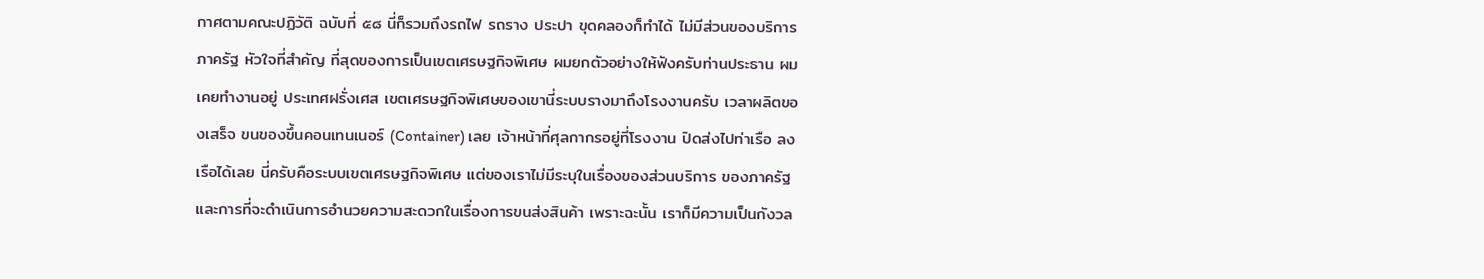กาศตามคณะปฏิวัติ ฉบับที่ ๕๘ นี่ก็รวมถึงรถไฟ รถราง ประปา ขุดคลองก็ทำได้ ไม่มีส่วนของบริการภาครัฐ หัวใจที่สำคัญ ที่สุดของการเป็นเขตเศรษฐกิจพิเศษ ผมยกตัวอย่างให้ฟังครับท่านประธาน ผมเคยทำงานอยู่ ประเทศฝรั่งเศส เขตเศรษฐกิจพิเศษของเขานี่ระบบรางมาถึงโรงงานครับ เวลาผลิตของเสร็จ ขนของขึ้นคอนเทนเนอร์ (Container) เลย เจ้าหน้าที่ศุลกากรอยู่ที่โรงงาน ปิดส่งไปท่าเรือ ลงเรือได้เลย นี่ครับคือระบบเขตเศรษฐกิจพิเศษ แต่ของเราไม่มีระบุในเรื่องของส่วนบริการ ของภาครัฐและการที่จะดำเนินการอำนวยความสะดวกในเรื่องการขนส่งสินค้า เพราะฉะนั้น เราก็มีความเป็นกังวล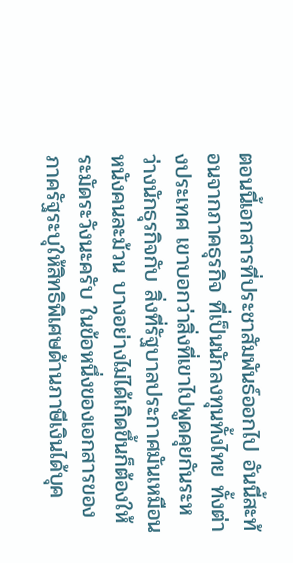ตอนนี้เอกสารที่ประชาสัมพันธ์ออกไป อันนี้สะท้อนจากภาคธุรกิจ ที่เป็นนักลงทุนทั้งไทย ทั้งต่างประเทศ เขาบอกว่าสิ่งที่เขาไปพูดคุยกันระหว่างนักธุรกิจกับ สิ่งที่รัฐบาลประกาศมันเหมือนหนังคนละม้วน บางอย่างไม่ได้เกิดขึ้นก็ต้องให้ระมัดระวังนะครับ ในข้อหนึ่งของเอกสารของภาครัฐระบุให้สิทธิพิเศษด้านภาษีเงินได้บุค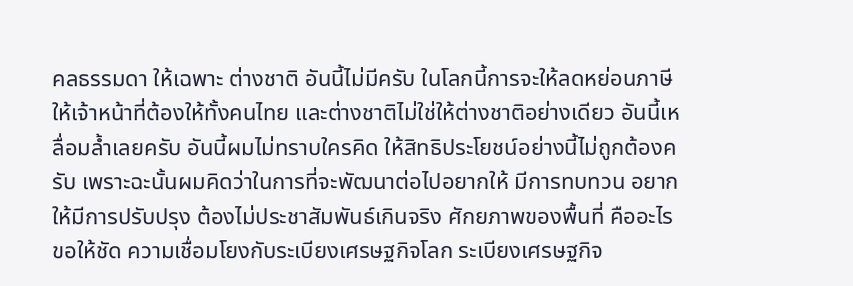คลธรรมดา ให้เฉพาะ ต่างชาติ อันนี้ไม่มีครับ ในโลกนี้การจะให้ลดหย่อนภาษีให้เจ้าหน้าที่ต้องให้ทั้งคนไทย และต่างชาติไม่ใช่ให้ต่างชาติอย่างเดียว อันนี้เหลื่อมล้ำเลยครับ อันนี้ผมไม่ทราบใครคิด ให้สิทธิประโยชน์อย่างนี้ไม่ถูกต้องครับ เพราะฉะนั้นผมคิดว่าในการที่จะพัฒนาต่อไปอยากให้ มีการทบทวน อยากให้มีการปรับปรุง ต้องไม่ประชาสัมพันธ์เกินจริง ศักยภาพของพื้นที่ คืออะไรขอให้ชัด ความเชื่อมโยงกับระเบียงเศรษฐกิจโลก ระเบียงเศรษฐกิจ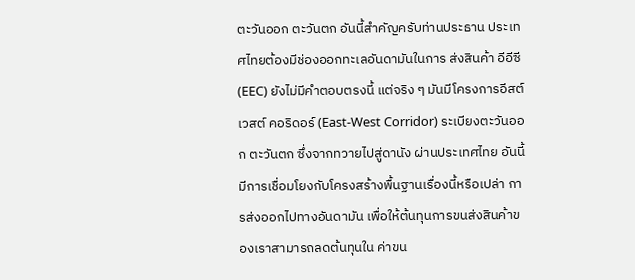ตะวันออก ตะวันตก อันนี้สำคัญครับท่านประธาน ประเทศไทยต้องมีช่องออกทะเลอันดามันในการ ส่งสินค้า อีอีซี (EEC) ยังไม่มีคำตอบตรงนี้ แต่จริง ๆ มันมีโครงการอีสต์ เวสต์ คอริดอร์ (East-West Corridor) ระเบียงตะวันออก ตะวันตก ซึ่งจากทวายไปสู่ดานัง ผ่านประเทศไทย อันนี้มีการเชื่อมโยงกับโครงสร้างพื้นฐานเรื่องนี้หรือเปล่า การส่งออกไปทางอันดามัน เพื่อให้ต้นทุนการขนส่งสินค้าของเราสามารถลดต้นทุนใน ค่าขน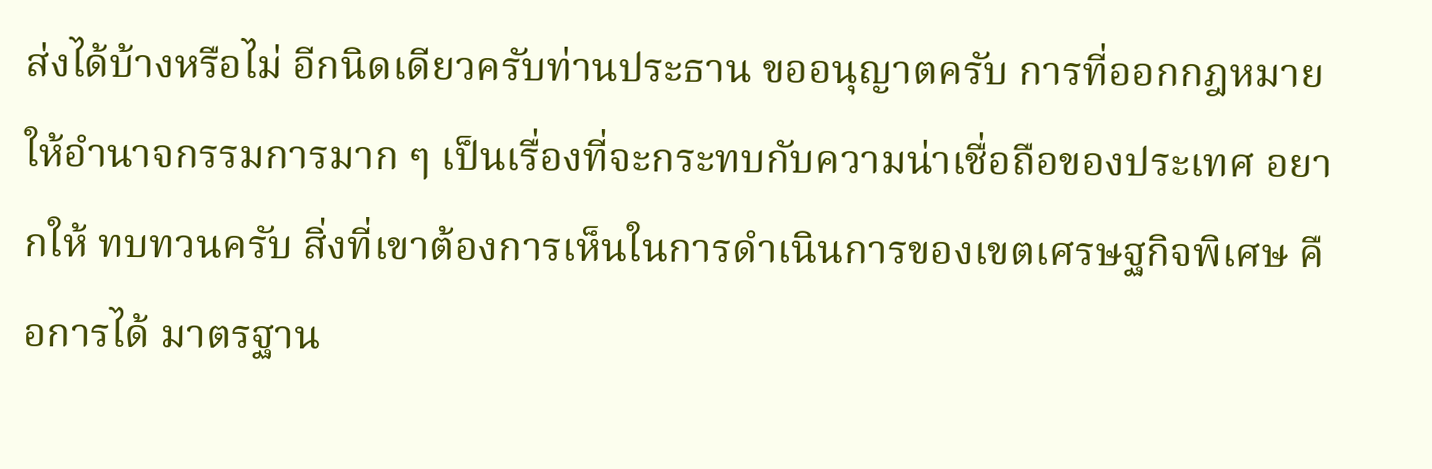ส่งได้บ้างหรือไม่ อีกนิดเดียวครับท่านประธาน ขออนุญาตครับ การที่ออกกฎหมาย ให้อำนาจกรรมการมาก ๆ เป็นเรื่องที่จะกระทบกับความน่าเชื่อถือของประเทศ อยากให้ ทบทวนครับ สิ่งที่เขาต้องการเห็นในการดำเนินการของเขตเศรษฐกิจพิเศษ คือการได้ มาตรฐาน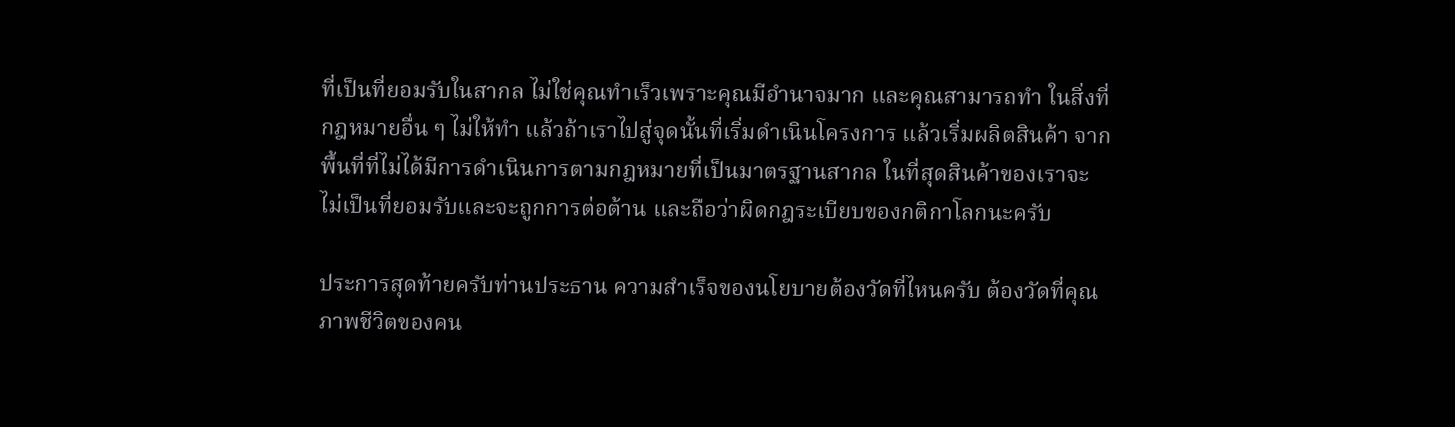ที่เป็นที่ยอมรับในสากล ไม่ใช่คุณทำเร็วเพราะคุณมีอำนาจมาก และคุณสามารถทำ ในสิ่งที่กฎหมายอื่น ๆ ไม่ให้ทำ แล้วถ้าเราไปสู่จุดนั้นที่เริ่มดำเนินโครงการ แล้วเริ่มผลิตสินค้า จากพื้นที่ที่ไม่ได้มีการดำเนินการตามกฎหมายที่เป็นมาตรฐานสากล ในที่สุดสินค้าของเราจะ ไม่เป็นที่ยอมรับและจะถูกการต่อต้าน และถือว่าผิดกฎระเบียบของกติกาโลกนะครับ

ประการสุดท้ายครับท่านประธาน ความสำเร็จของนโยบายต้องวัดที่ไหนครับ ต้องวัดที่คุณภาพชีวิตของคน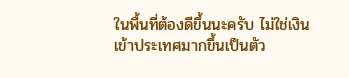ในพื้นที่ต้องดีขึ้นนะครับ ไม่ใช่เงินเข้าประเทศมากขึ้นเป็นตัว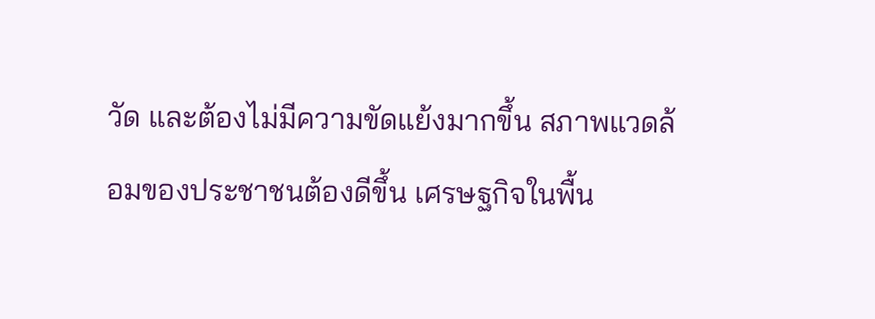วัด และต้องไม่มีความขัดแย้งมากขึ้น สภาพแวดล้อมของประชาชนต้องดีขึ้น เศรษฐกิจในพื้น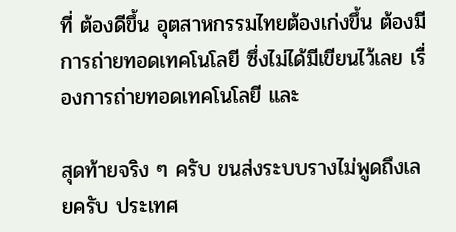ที่ ต้องดีขึ้น อุตสาหกรรมไทยต้องเก่งขึ้น ต้องมีการถ่ายทอดเทคโนโลยี ซึ่งไม่ได้มีเขียนไว้เลย เรื่องการถ่ายทอดเทคโนโลยี และ

สุดท้ายจริง ๆ ครับ ขนส่งระบบรางไม่พูดถึงเลยครับ ประเทศ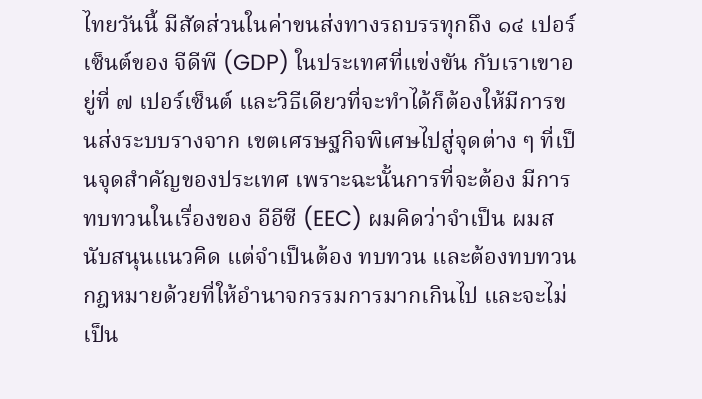ไทยวันนี้ มีสัดส่วนในค่าขนส่งทางรถบรรทุกถึง ๑๔ เปอร์เซ็นต์ของ จีดีพี (GDP) ในประเทศที่แข่งขัน กับเราเขาอยู่ที่ ๗ เปอร์เซ็นต์ และวิธีเดียวที่จะทำได้ก็ต้องให้มีการขนส่งระบบรางจาก เขตเศรษฐกิจพิเศษไปสู่จุดต่าง ๆ ที่เป็นจุดสำคัญของประเทศ เพราะฉะนั้นการที่จะต้อง มีการทบทวนในเรื่องของ อีอีซี (EEC) ผมคิดว่าจำเป็น ผมสนับสนุนแนวคิด แต่จำเป็นต้อง ทบทวน และต้องทบทวนกฎหมายด้วยที่ให้อำนาจกรรมการมากเกินไป และจะไม่เป็น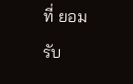ที่ ยอมรับ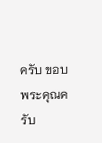ครับ ขอบพระคุณครับ